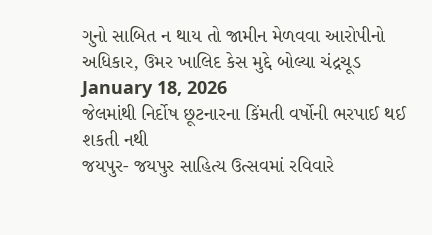ગુનો સાબિત ન થાય તો જામીન મેળવવા આરોપીનો અધિકાર, ઉમર ખાલિદ કેસ મુદ્દે બોલ્યા ચંદ્રચૂડ
January 18, 2026
જેલમાંથી નિર્દોષ છૂટનારના કિંમતી વર્ષોની ભરપાઈ થઈ શકતી નથી
જયપુર- જયપુર સાહિત્ય ઉત્સવમાં રવિવારે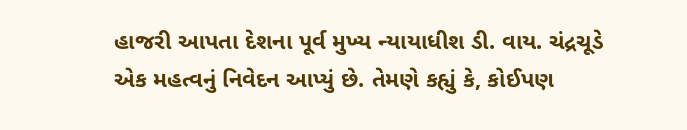હાજરી આપતા દેશના પૂર્વ મુખ્ય ન્યાયાધીશ ડી. વાય. ચંદ્રચૂડે એક મહત્વનું નિવેદન આપ્યું છે. તેમણે કહ્યું કે, કોઈપણ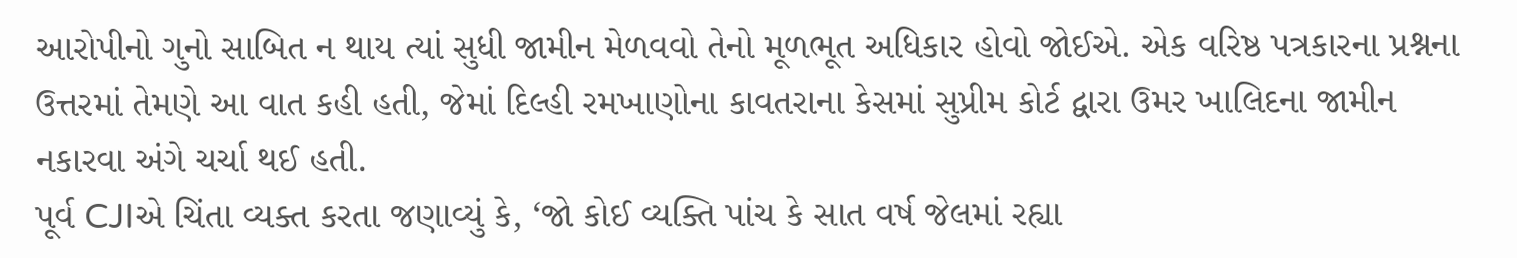આરોપીનો ગુનો સાબિત ન થાય ત્યાં સુધી જામીન મેળવવો તેનો મૂળભૂત અધિકાર હોવો જોઈએ. એક વરિષ્ઠ પત્રકારના પ્રશ્નના ઉત્તરમાં તેમણે આ વાત કહી હતી, જેમાં દિલ્હી રમખાણોના કાવતરાના કેસમાં સુપ્રીમ કોર્ટ દ્વારા ઉમર ખાલિદના જામીન નકારવા અંગે ચર્ચા થઈ હતી.
પૂર્વ CJIએ ચિંતા વ્યક્ત કરતા જણાવ્યું કે, ‘જો કોઈ વ્યક્તિ પાંચ કે સાત વર્ષ જેલમાં રહ્યા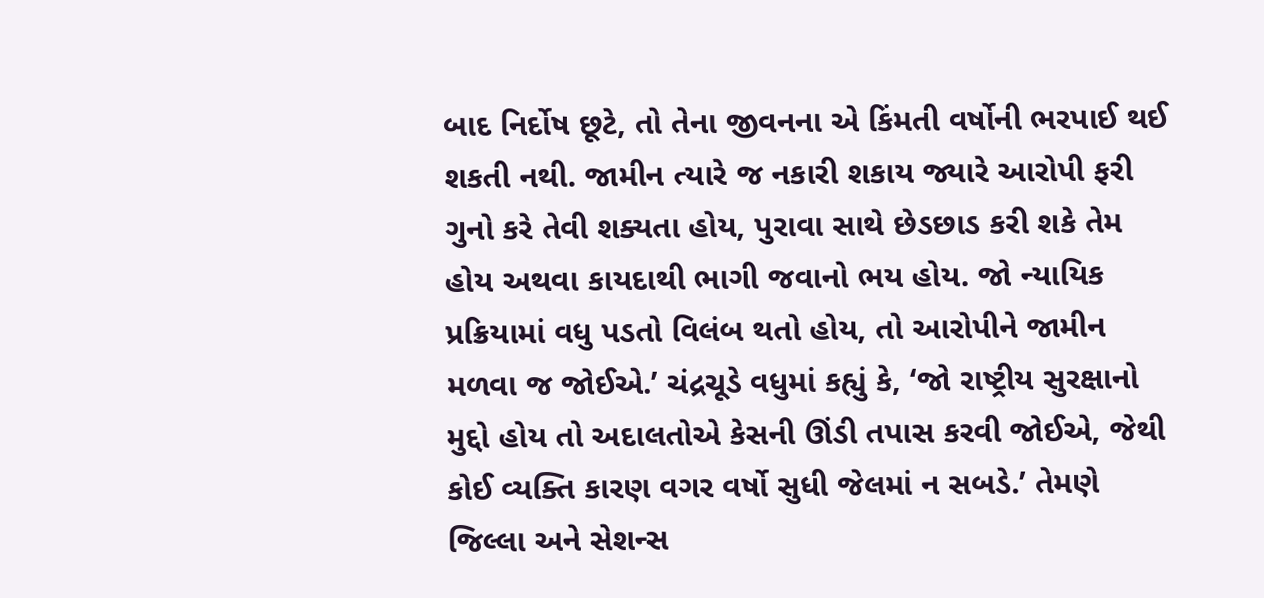બાદ નિર્દોષ છૂટે, તો તેના જીવનના એ કિંમતી વર્ષોની ભરપાઈ થઈ શકતી નથી. જામીન ત્યારે જ નકારી શકાય જ્યારે આરોપી ફરી ગુનો કરે તેવી શક્યતા હોય, પુરાવા સાથે છેડછાડ કરી શકે તેમ હોય અથવા કાયદાથી ભાગી જવાનો ભય હોય. જો ન્યાયિક પ્રક્રિયામાં વધુ પડતો વિલંબ થતો હોય, તો આરોપીને જામીન મળવા જ જોઈએ.’ ચંદ્રચૂડે વધુમાં કહ્યું કે, ‘જો રાષ્ટ્રીય સુરક્ષાનો મુદ્દો હોય તો અદાલતોએ કેસની ઊંડી તપાસ કરવી જોઈએ, જેથી કોઈ વ્યક્તિ કારણ વગર વર્ષો સુધી જેલમાં ન સબડે.’ તેમણે જિલ્લા અને સેશન્સ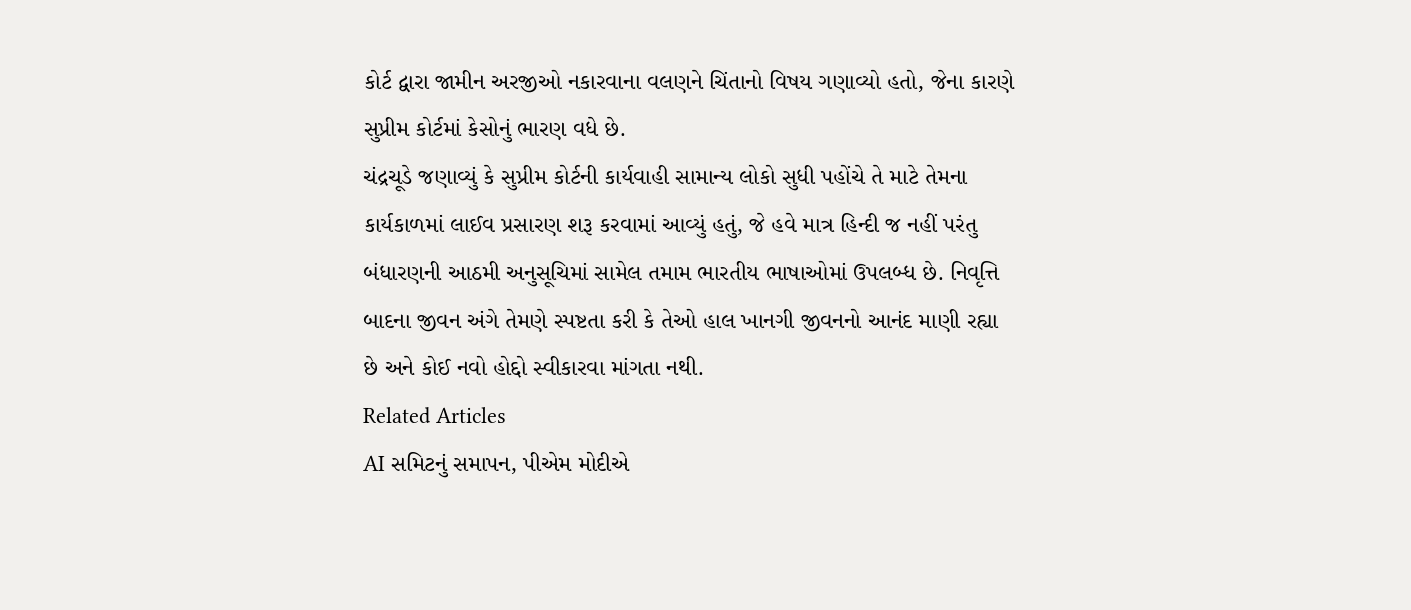કોર્ટ દ્વારા જામીન અરજીઓ નકારવાના વલણને ચિંતાનો વિષય ગણાવ્યો હતો, જેના કારણે સુપ્રીમ કોર્ટમાં કેસોનું ભારણ વધે છે.
ચંદ્રચૂડે જણાવ્યું કે સુપ્રીમ કોર્ટની કાર્યવાહી સામાન્ય લોકો સુધી પહોંચે તે માટે તેમના કાર્યકાળમાં લાઈવ પ્રસારણ શરૂ કરવામાં આવ્યું હતું, જે હવે માત્ર હિન્દી જ નહીં પરંતુ બંધારણની આઠમી અનુસૂચિમાં સામેલ તમામ ભારતીય ભાષાઓમાં ઉપલબ્ધ છે. નિવૃત્તિ બાદના જીવન અંગે તેમણે સ્પષ્ટતા કરી કે તેઓ હાલ ખાનગી જીવનનો આનંદ માણી રહ્યા છે અને કોઈ નવો હોદ્દો સ્વીકારવા માંગતા નથી.
Related Articles
AI સમિટનું સમાપન, પીએમ મોદીએ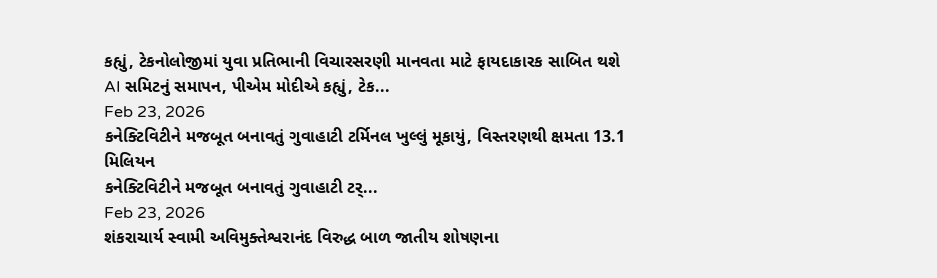કહ્યું, ટેકનોલોજીમાં યુવા પ્રતિભાની વિચારસરણી માનવતા માટે ફાયદાકારક સાબિત થશે
AI સમિટનું સમાપન, પીએમ મોદીએ કહ્યું, ટેક...
Feb 23, 2026
કનેક્ટિવિટીને મજબૂત બનાવતું ગુવાહાટી ટર્મિનલ ખુલ્લું મૂકાયું, વિસ્તરણથી ક્ષમતા 13.1 મિલિયન
કનેક્ટિવિટીને મજબૂત બનાવતું ગુવાહાટી ટર્...
Feb 23, 2026
શંકરાચાર્ય સ્વામી અવિમુક્તેશ્વરાનંદ વિરુદ્ધ બાળ જાતીય શોષણના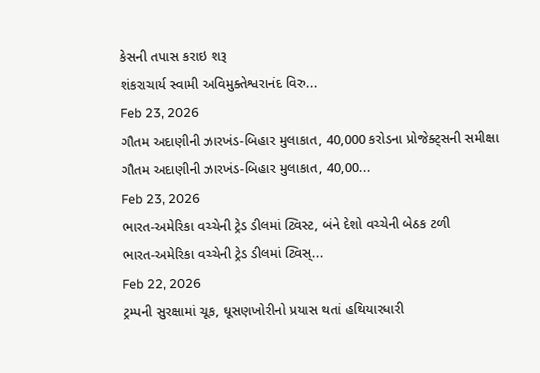કેસની તપાસ કરાઇ શરૂ
શંકરાચાર્ય સ્વામી અવિમુક્તેશ્વરાનંદ વિરુ...
Feb 23, 2026
ગૌતમ અદાણીની ઝારખંડ-બિહાર મુલાકાત, 40,000 કરોડના પ્રોજેક્ટ્સની સમીક્ષા
ગૌતમ અદાણીની ઝારખંડ-બિહાર મુલાકાત, 40,00...
Feb 23, 2026
ભારત-અમેરિકા વચ્ચેની ટ્રેડ ડીલમાં ટ્વિસ્ટ, બંને દેશો વચ્ચેની બેઠક ટળી
ભારત-અમેરિકા વચ્ચેની ટ્રેડ ડીલમાં ટ્વિસ્...
Feb 22, 2026
ટ્રમ્પની સુરક્ષામાં ચૂક, ઘૂસણખોરીનો પ્રયાસ થતાં હથિયારધારી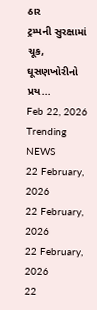ઠાર
ટ્રમ્પની સુરક્ષામાં ચૂક, ઘૂસણખોરીનો પ્રય...
Feb 22, 2026
Trending NEWS
22 February, 2026
22 February, 2026
22 February, 2026
22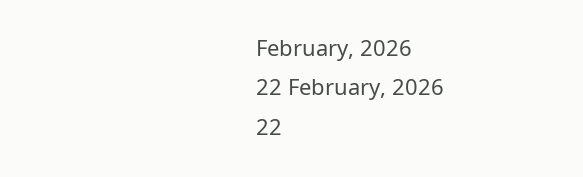February, 2026
22 February, 2026
22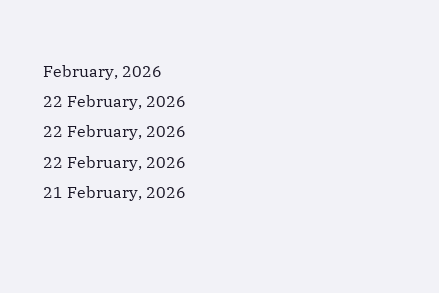February, 2026
22 February, 2026
22 February, 2026
22 February, 2026
21 February, 2026